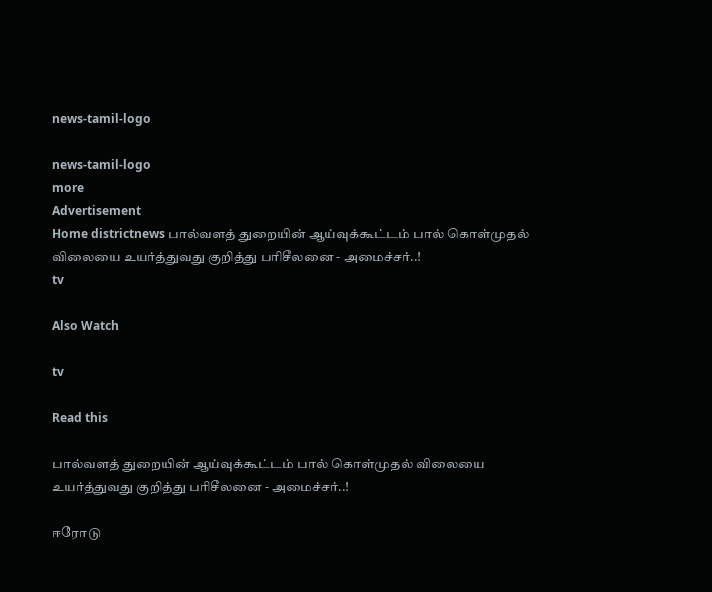news-tamil-logo

news-tamil-logo
more
Advertisement
Home districtnews பால்வளத் துறையின் ஆய்வுக்கூட்டம் பால் கொள்முதல் விலையை உயர்த்துவது குறித்து பரிசீலனை - அமைச்சர்..!
tv

Also Watch

tv

Read this

பால்வளத் துறையின் ஆய்வுக்கூட்டம் பால் கொள்முதல் விலையை உயர்த்துவது குறித்து பரிசீலனை - அமைச்சர்..!

ஈரோடு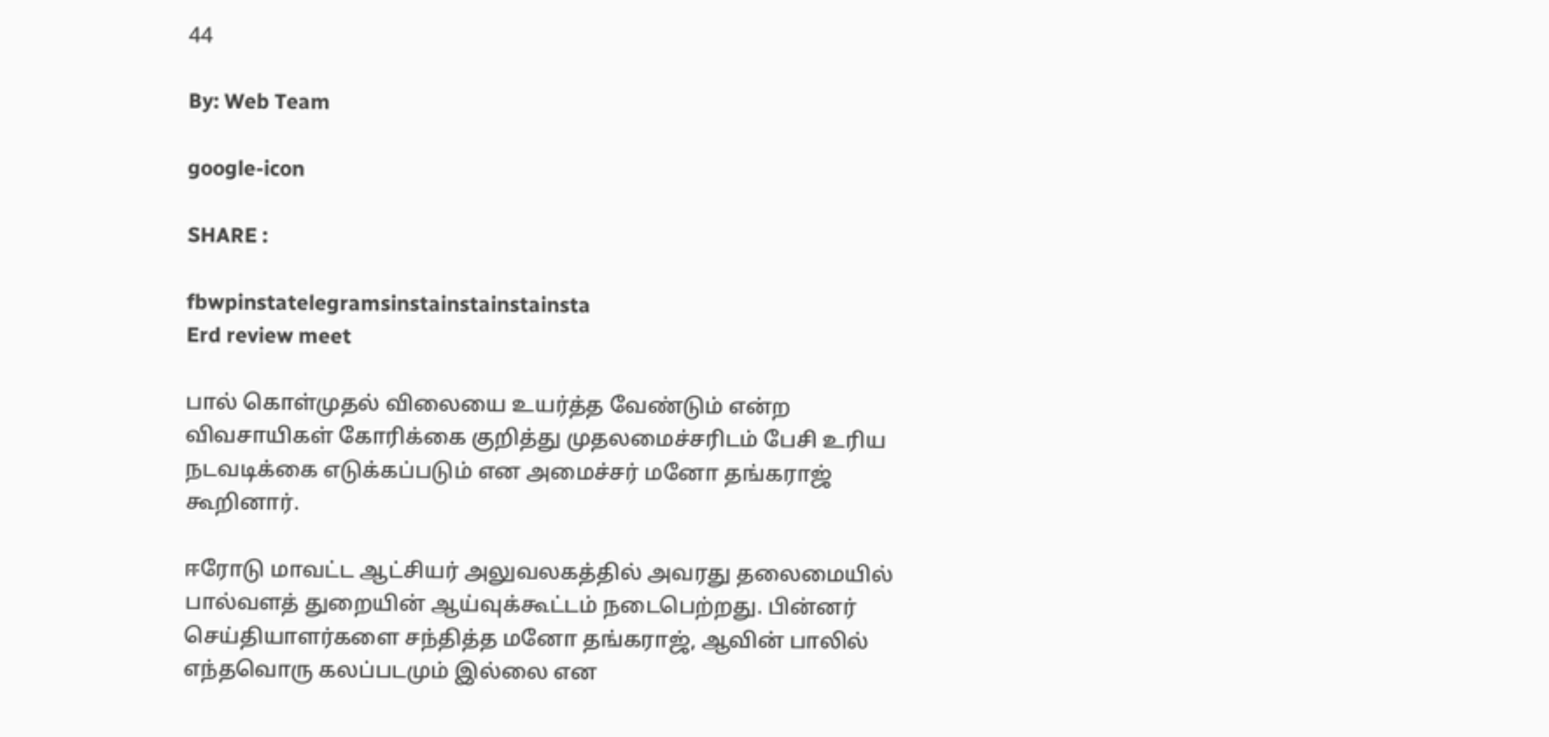44

By: Web Team

google-icon

SHARE :

fbwpinstatelegramsinstainstainstainsta
Erd review meet

பால் கொள்முதல் விலையை உயர்த்த வேண்டும் என்ற விவசாயிகள் கோரிக்கை குறித்து முதலமைச்சரிடம் பேசி உரிய நடவடிக்கை எடுக்கப்படும் என அமைச்சர் மனோ தங்கராஜ் கூறினார்.

ஈரோடு மாவட்ட ஆட்சியர் அலுவலகத்தில் அவரது தலைமையில் பால்வளத் துறையின் ஆய்வுக்கூட்டம் நடைபெற்றது. பின்னர் செய்தியாளர்களை சந்தித்த மனோ தங்கராஜ், ஆவின் பாலில் எந்தவொரு கலப்படமும் இல்லை என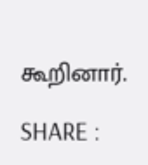கூறினார்.

SHARE :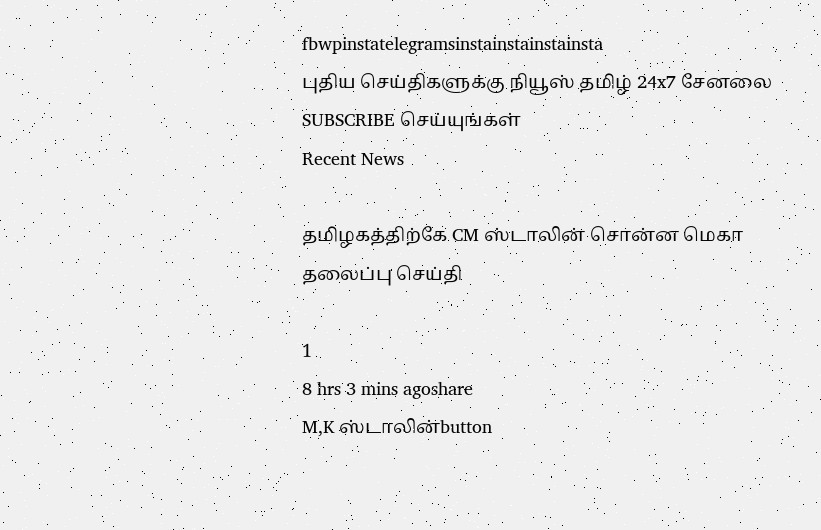fbwpinstatelegramsinstainstainstainsta
புதிய செய்திகளுக்கு நியூஸ் தமிழ் 24x7 சேனலை SUBSCRIBE செய்யுங்கள்
Recent News

தமிழகத்திற்கே CM ஸ்டாலின் சொன்ன மெகா தலைப்பு செய்தி

1
8 hrs 3 mins agoshare
M,K ஸ்டாலின்button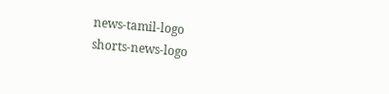news-tamil-logo
shorts-news-logo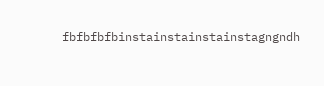fbfbfbfbinstainstainstainstagngndh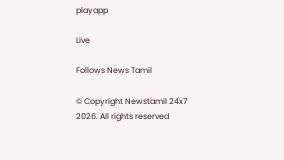playapp

Live

Follows News Tamil

© Copyright Newstamil 24x7 2026. All rights reserved